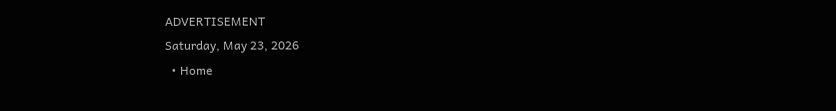ADVERTISEMENT
Saturday, May 23, 2026
  • Home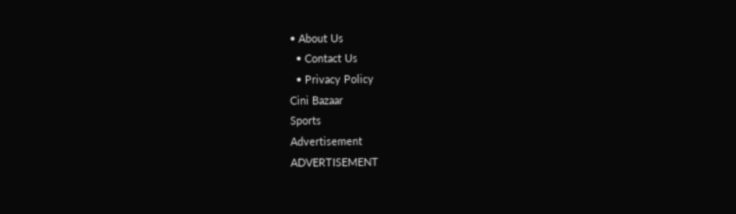• About Us
  • Contact Us
  • Privacy Policy
Cini Bazaar
Sports
Advertisement
ADVERTISEMENT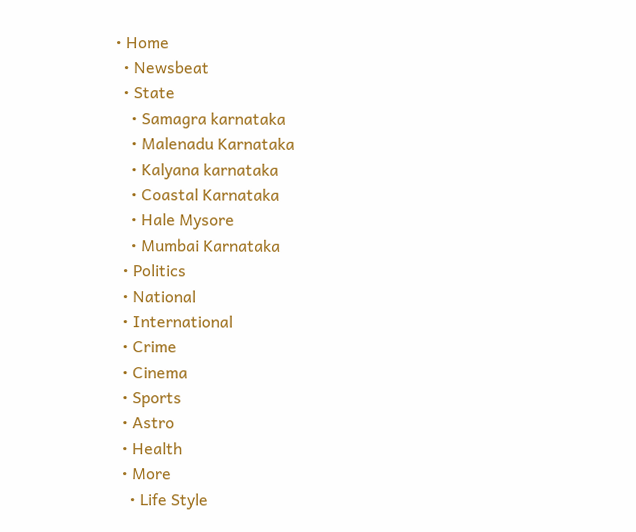• Home
  • Newsbeat
  • State
    • Samagra karnataka
    • Malenadu Karnataka
    • Kalyana karnataka
    • Coastal Karnataka
    • Hale Mysore
    • Mumbai Karnataka
  • Politics
  • National
  • International
  • Crime
  • Cinema
  • Sports
  • Astro
  • Health
  • More
    • Life Style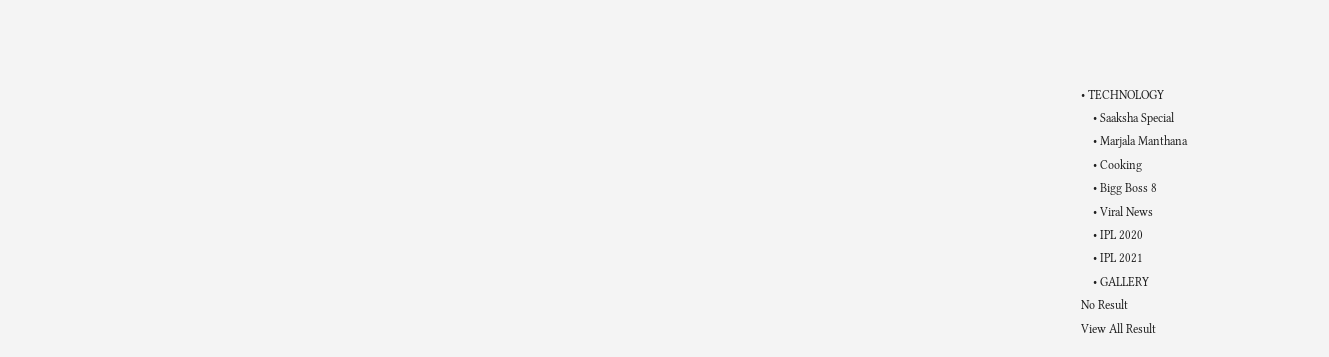• TECHNOLOGY
    • Saaksha Special
    • Marjala Manthana
    • Cooking
    • Bigg Boss 8
    • Viral News
    • IPL 2020
    • IPL 2021
    • GALLERY
No Result
View All Result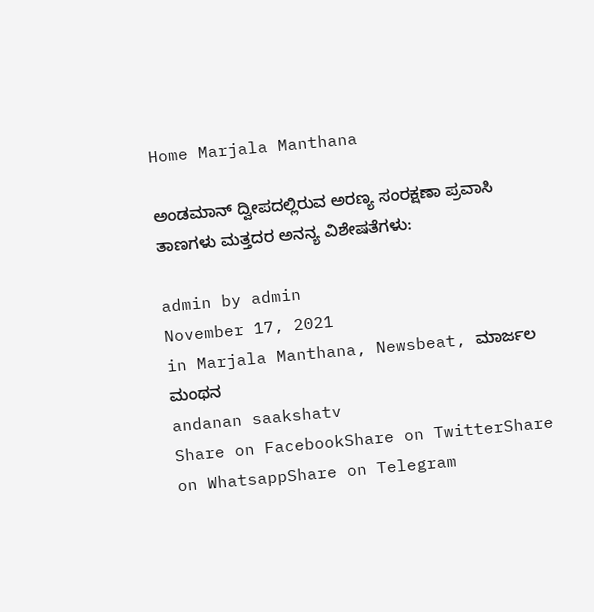Home Marjala Manthana

ಅಂಡಮಾನ್‌ ದ್ವೀಪದಲ್ಲಿರುವ ಅರಣ್ಯ ಸಂರಕ್ಷಣಾ ಪ್ರವಾಸಿ ತಾಣಗಳು ಮತ್ತದರ ಅನನ್ಯ ವಿಶೇಷತೆಗಳು:

admin by admin
November 17, 2021
in Marjala Manthana, Newsbeat, ಮಾರ್ಜಲ ಮಂಥನ
andanan saakshatv
Share on FacebookShare on TwitterShare on WhatsappShare on Telegram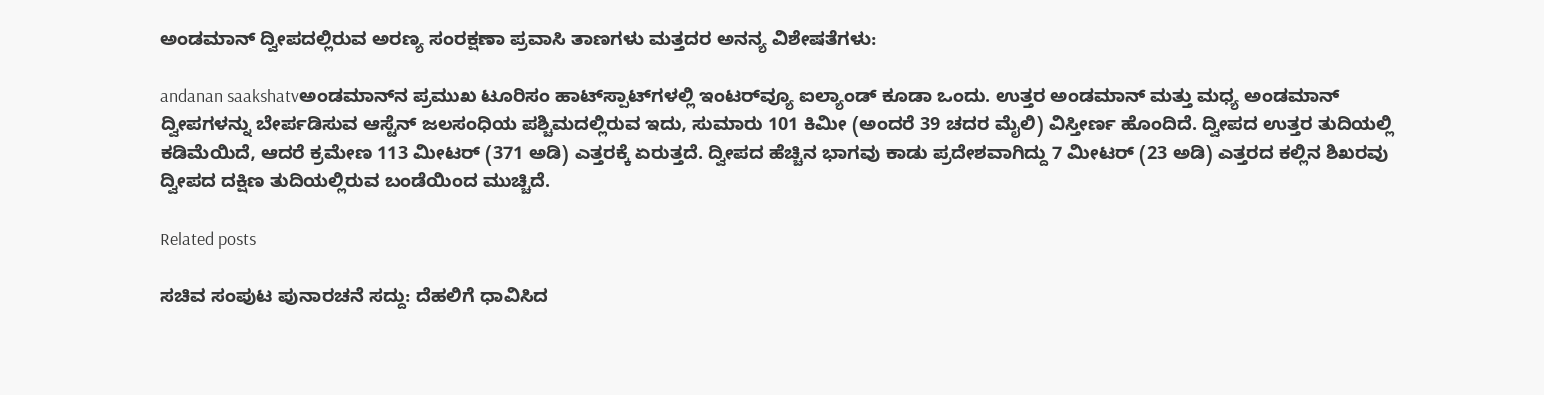ಅಂಡಮಾನ್‌ ದ್ವೀಪದಲ್ಲಿರುವ ಅರಣ್ಯ ಸಂರಕ್ಷಣಾ ಪ್ರವಾಸಿ ತಾಣಗಳು ಮತ್ತದರ ಅನನ್ಯ ವಿಶೇಷತೆಗಳು:

andanan saakshatvಅಂಡಮಾನ್‌ನ ಪ್ರಮುಖ ಟೂರಿಸಂ ಹಾಟ್‌ಸ್ಪಾಟ್‌ಗಳಲ್ಲಿ ಇಂಟರ್‌ವ್ಯೂ ಐಲ್ಯಾಂಡ್‌ ಕೂಡಾ ಒಂದು. ಉತ್ತರ ಅಂಡಮಾನ್ ಮತ್ತು ಮಧ್ಯ ಅಂಡಮಾನ್ ದ್ವೀಪಗಳನ್ನು ಬೇರ್ಪಡಿಸುವ ಆಸ್ಟೆನ್ ಜಲಸಂಧಿಯ ಪಶ್ಚಿಮದಲ್ಲಿರುವ ಇದು, ಸುಮಾರು 101 ಕಿಮೀ (ಅಂದರೆ 39 ಚದರ ಮೈಲಿ) ವಿಸ್ತೀರ್ಣ ಹೊಂದಿದೆ. ದ್ವೀಪದ ಉತ್ತರ ತುದಿಯಲ್ಲಿ ಕಡಿಮೆಯಿದೆ, ಆದರೆ ಕ್ರಮೇಣ 113 ಮೀಟರ್ (371 ಅಡಿ) ಎತ್ತರಕ್ಕೆ ಏರುತ್ತದೆ. ದ್ವೀಪದ ಹೆಚ್ಚಿನ ಭಾಗವು ಕಾಡು ಪ್ರದೇಶವಾಗಿದ್ದು 7 ಮೀಟರ್ (23 ಅಡಿ) ಎತ್ತರದ ಕಲ್ಲಿನ ಶಿಖರವು ದ್ವೀಪದ ದಕ್ಷಿಣ ತುದಿಯಲ್ಲಿರುವ ಬಂಡೆಯಿಂದ ಮುಚ್ಚಿದೆ.

Related posts

ಸಚಿವ ಸಂಪುಟ ಪುನಾರಚನೆ ಸದ್ದು: ದೆಹಲಿಗೆ ಧಾವಿಸಿದ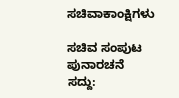ಸಚಿವಾಕಾಂಕ್ಷಿಗಳು

ಸಚಿವ ಸಂಪುಟ ಪುನಾರಚನೆ ಸದ್ದು: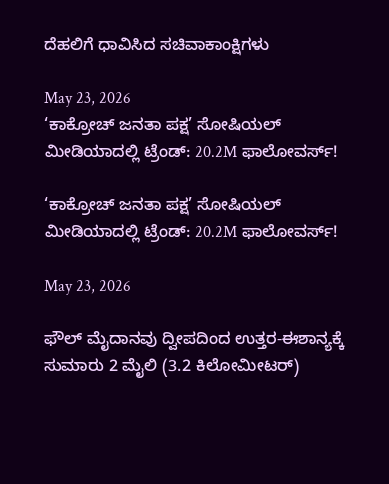ದೆಹಲಿಗೆ ಧಾವಿಸಿದ ಸಚಿವಾಕಾಂಕ್ಷಿಗಳು

May 23, 2026
‘ಕಾಕ್ರೋಚ್ ಜನತಾ ಪಕ್ಷ’ ಸೋಷಿಯಲ್ ಮೀಡಿಯಾದಲ್ಲಿ ಟ್ರೆಂಡ್: 20.2M ಫಾಲೋವರ್ಸ್!

‘ಕಾಕ್ರೋಚ್ ಜನತಾ ಪಕ್ಷ’ ಸೋಷಿಯಲ್ ಮೀಡಿಯಾದಲ್ಲಿ ಟ್ರೆಂಡ್: 20.2M ಫಾಲೋವರ್ಸ್!

May 23, 2026

ಫೌಲ್ ಮೈದಾನವು ದ್ವೀಪದಿಂದ ಉತ್ತರ-ಈಶಾನ್ಯಕ್ಕೆ ಸುಮಾರು 2 ಮೈಲಿ (3.2 ಕಿಲೋಮೀಟರ್)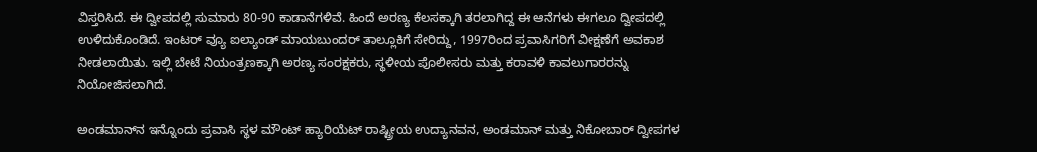ವಿಸ್ತರಿಸಿದೆ. ಈ ದ್ವೀಪದಲ್ಲಿ ಸುಮಾರು 80-90 ಕಾಡಾನೆಗಳಿವೆ. ಹಿಂದೆ ಅರಣ್ಯ ಕೆಲಸಕ್ಕಾಗಿ ತರಲಾಗಿದ್ದ ಈ ಆನೆಗಳು ಈಗಲೂ ದ್ವೀಪದಲ್ಲಿ ಉಳಿದುಕೊಂಡಿದೆ. ಇಂಟರ್‌ ವ್ಯೂ ಐಲ್ಯಾಂಡ್‌ ಮಾಯಬುಂದರ್ ತಾಲ್ಲೂಕಿಗೆ ಸೇರಿದ್ದು, 1997ರಿಂದ ಪ್ರವಾಸಿಗರಿಗೆ ವೀಕ್ಷಣೆಗೆ ಅವಕಾಶ ನೀಡಲಾಯಿತು. ಇಲ್ಲಿ ಬೇಟೆ ನಿಯಂತ್ರಣಕ್ಕಾಗಿ ಅರಣ್ಯ ಸಂರಕ್ಷಕರು, ಸ್ಥಳೀಯ ಪೊಲೀಸರು ಮತ್ತು ಕರಾವಳಿ ಕಾವಲುಗಾರರನ್ನು ನಿಯೋಜಿಸಲಾಗಿದೆ.

ಅಂಡಮಾನ್‌ನ ಇನ್ನೊಂದು ಪ್ರವಾಸಿ ಸ್ಥಳ ಮೌಂಟ್ ಹ್ಯಾರಿಯೆಟ್ ರಾಷ್ಟ್ರೀಯ ಉದ್ಯಾನವನ, ಅಂಡಮಾನ್ ಮತ್ತು ನಿಕೋಬಾರ್ ದ್ವೀಪಗಳ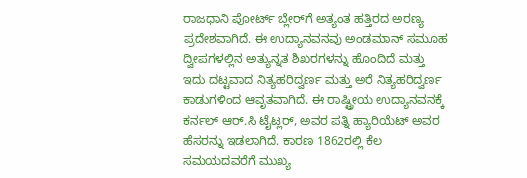ರಾಜಧಾನಿ ಪೋರ್ಟ್ ಬ್ಲೇರ್‌ಗೆ ಅತ್ಯಂತ ಹತ್ತಿರದ ಅರಣ್ಯ ಪ್ರದೇಶವಾಗಿದೆ. ಈ ಉದ್ಯಾನವನವು ಅಂಡಮಾನ್ ಸಮೂಹ ದ್ವೀಪಗಳಲ್ಲಿನ ಅತ್ಯುನ್ನತ ಶಿಖರಗಳನ್ನು ಹೊಂದಿದೆ ಮತ್ತು ಇದು ದಟ್ಟವಾದ ನಿತ್ಯಹರಿದ್ವರ್ಣ ಮತ್ತು ಅರೆ ನಿತ್ಯಹರಿದ್ವರ್ಣ ಕಾಡುಗಳಿಂದ ಆವೃತವಾಗಿದೆ. ಈ ರಾಷ್ಟ್ರೀಯ ಉದ್ಯಾನವನಕ್ಕೆ ಕರ್ನಲ್ ಆರ್.ಸಿ ಟೈಟ್ಲರ್, ಅವರ ಪತ್ನಿ ಹ್ಯಾರಿಯೆಟ್ ಅವರ ಹೆಸರನ್ನು ಇಡಲಾಗಿದೆ. ಕಾರಣ 1862ರಲ್ಲಿ ಕೆಲ ಸಮಯದವರೆಗೆ ಮುಖ್ಯ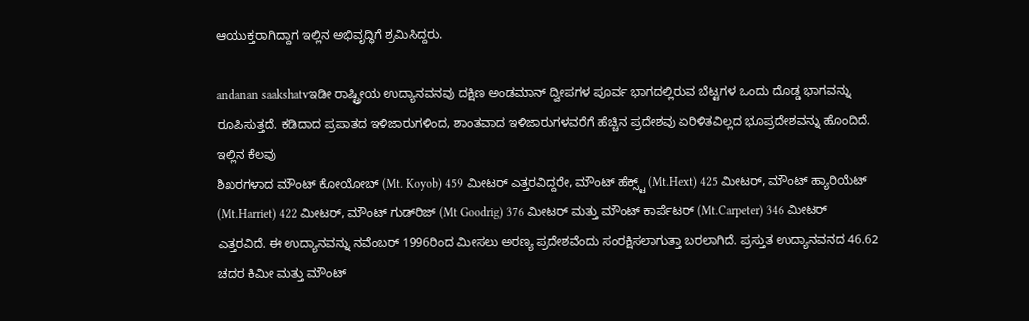ಆಯುಕ್ತರಾಗಿದ್ದಾಗ ಇಲ್ಲಿನ ಅಭಿವೃದ್ಧಿಗೆ ಶ್ರಮಿಸಿದ್ದರು.

andanan saakshatvಇಡೀ ರಾಷ್ಟ್ರೀಯ ಉದ್ಯಾನವನವು ದಕ್ಷಿಣ ಅಂಡಮಾನ್ ದ್ವೀಪಗಳ ಪೂರ್ವ ಭಾಗದಲ್ಲಿರುವ ಬೆಟ್ಟಗಳ ಒಂದು ದೊಡ್ಡ ಭಾಗವನ್ನು ರೂಪಿಸುತ್ತದೆ. ಕಡಿದಾದ ಪ್ರಪಾತದ ಇಳಿಜಾರುಗಳಿಂದ, ಶಾಂತವಾದ ಇಳಿಜಾರುಗಳವರೆಗೆ ಹೆಚ್ಚಿನ ಪ್ರದೇಶವು ಏರಿಳಿತವಿಲ್ಲದ ಭೂಪ್ರದೇಶವನ್ನು ಹೊಂದಿದೆ. ಇಲ್ಲಿನ ಕೆಲವು
ಶಿಖರಗಳಾದ ಮೌಂಟ್‌ ಕೋಯೋಬ್‌ (Mt. Koyob) 459 ಮೀಟರ್‌ ಎತ್ತರವಿದ್ದರೇ, ಮೌಂಟ್‌ ಹೆಕ್ಸ್ಟ್‌ (Mt.Hext) 425 ಮೀಟರ್‌, ಮೌಂಟ್‌ ಹ್ಯಾರಿಯೆಟ್‌ (Mt.Harriet) 422 ಮೀಟರ್, ಮೌಂಟ್‌ ಗುಡ್‌ರಿಜ್‌ (Mt Goodrig) 376 ಮೀಟರ್ ಮತ್ತು ಮೌಂಟ್‌ ಕಾರ್ಪೆಟರ್‌ (Mt.Carpeter) 346 ಮೀಟರ್‌ ಎತ್ತರವಿದೆ. ಈ ಉದ್ಯಾನವನ್ನು ನವೆಂಬರ್ 1996ರಿಂದ ಮೀಸಲು ಅರಣ್ಯ ಪ್ರದೇಶವೆಂದು ಸಂರಕ್ಷಿಸಲಾಗುತ್ತಾ ಬರಲಾಗಿದೆ. ಪ್ರಸ್ತುತ ಉದ್ಯಾನವನದ 46.62
ಚದರ ಕಿಮೀ ಮತ್ತು ಮೌಂಟ್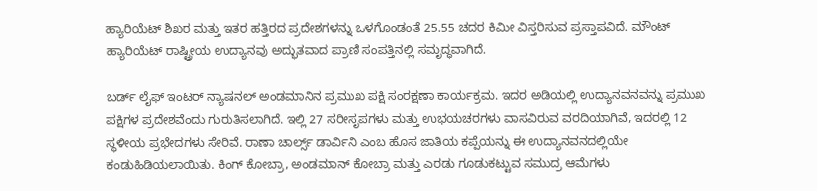ಹ್ಯಾರಿಯೆಟ್ ಶಿಖರ ಮತ್ತು ಇತರ ಹತ್ತಿರದ ಪ್ರದೇಶಗಳನ್ನು ಒಳಗೊಂಡಂತೆ 25.55 ಚದರ ಕಿಮೀ ವಿಸ್ತರಿಸುವ ಪ್ರಸ್ತಾಪವಿದೆ. ಮೌಂಟ್ ಹ್ಯಾರಿಯೆಟ್‌ ರಾಷ್ಟ್ರೀಯ ಉದ್ಯಾನವು ಅದ್ಭುತವಾದ ಪ್ರಾಣಿ ಸಂಪತ್ತಿನಲ್ಲಿ ಸಮೃದ್ಧವಾಗಿದೆ.

ಬರ್ಡ್ ಲೈಫ್ ಇಂಟರ್‌ ನ್ಯಾಷನಲ್‌ ಅಂಡಮಾನಿನ ಪ್ರಮುಖ ಪಕ್ಷಿ ಸಂರಕ್ಷಣಾ ಕಾರ್ಯಕ್ರಮ. ಇದರ ಅಡಿಯಲ್ಲಿ ಉದ್ಯಾನವನವನ್ನು ಪ್ರಮುಖ ಪಕ್ಷಿಗಳ ಪ್ರದೇಶವೆಂದು ಗುರುತಿಸಲಾಗಿದೆ. ಇಲ್ಲಿ 27 ಸರೀಸೃಪಗಳು ಮತ್ತು ಉಭಯಚರಗಳು ವಾಸವಿರುವ ವರದಿಯಾಗಿವೆ, ಇದರಲ್ಲಿ 12 ಸ್ಥಳೀಯ ಪ್ರಭೇದಗಳು ಸೇರಿವೆ. ರಾಣಾ ಚಾರ್ಲ್ಸ್‌ ಡಾರ್ವಿನಿ ಎಂಬ ಹೊಸ ಜಾತಿಯ ಕಪ್ಪೆಯನ್ನು ಈ ಉದ್ಯಾನವನದಲ್ಲಿಯೇ ಕಂಡುಹಿಡಿಯಲಾಯಿತು. ಕಿಂಗ್ ಕೋಬ್ರಾ, ಅಂಡಮಾನ್ ಕೋಬ್ರಾ ಮತ್ತು ಎರಡು ಗೂಡುಕಟ್ಟುವ ಸಮುದ್ರ ಆಮೆಗಳು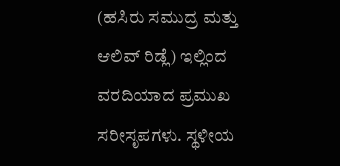(ಹಸಿರು ಸಮುದ್ರ ಮತ್ತು ಆಲಿವ್ ರಿಡ್ಲೆ) ಇಲ್ಲಿಂದ ವರದಿಯಾದ ಪ್ರಮುಖ ಸರೀಸೃಪಗಳು. ಸ್ಥಳೀಯ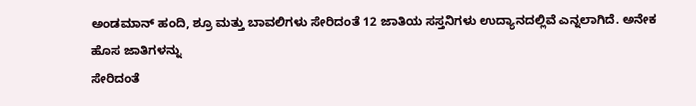ಅಂಡಮಾನ್ ಹಂದಿ, ಶ್ರೂ ಮತ್ತು ಬಾವಲಿಗಳು ಸೇರಿದಂತೆ 12 ಜಾತಿಯ ಸಸ್ತನಿಗಳು ಉದ್ಯಾನದಲ್ಲಿವೆ ಎನ್ನಲಾಗಿದೆ. ಅನೇಕ ಹೊಸ ಜಾತಿಗಳನ್ನು
ಸೇರಿದಂತೆ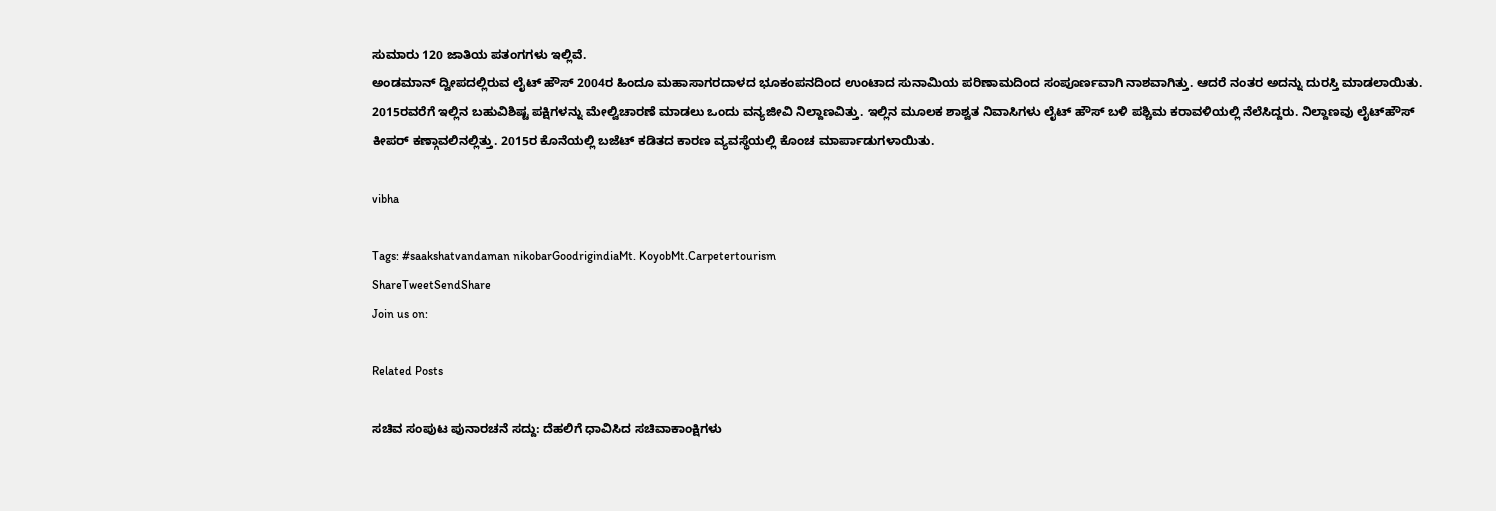ಸುಮಾರು 120 ಜಾತಿಯ ಪತಂಗಗಳು ಇಲ್ಲಿವೆ.
ಅಂಡಮಾನ್‌ ದ್ವೀಪದಲ್ಲಿರುವ ಲೈಟ್ ಹೌಸ್ 2004ರ ಹಿಂದೂ ಮಹಾಸಾಗರದಾಳದ ಭೂಕಂಪನದಿಂದ ಉಂಟಾದ ಸುನಾಮಿಯ ಪರಿಣಾಮದಿಂದ ಸಂಪೂರ್ಣವಾಗಿ ನಾಶವಾಗಿತ್ತು. ಆದರೆ ನಂತರ ಅದನ್ನು ದುರಸ್ತಿ ಮಾಡಲಾಯಿತು. 2015ರವರೆಗೆ ಇಲ್ಲಿನ ಬಹುವಿಶಿಷ್ಟ ಪಕ್ಷಿಗಳನ್ನು ಮೇಲ್ವಿಚಾರಣೆ ಮಾಡಲು ಒಂದು ವನ್ಯಜೀವಿ ನಿಲ್ದಾಣವಿತ್ತು. ಇಲ್ಲಿನ ಮೂಲಕ ಶಾಶ್ವತ ನಿವಾಸಿಗಳು ಲೈಟ್ ಹೌಸ್ ಬಳಿ ಪಶ್ಚಿಮ ಕರಾವಳಿಯಲ್ಲಿ ನೆಲೆಸಿದ್ದರು. ನಿಲ್ದಾಣವು ಲೈಟ್‌ಹೌಸ್ ಕೀಪರ್‌ ಕಣ್ಗಾವಲಿನಲ್ಲಿತ್ತು. 2015ರ ಕೊನೆಯಲ್ಲಿ ಬಜೆಟ್ ಕಡಿತದ ಕಾರಣ ವ್ಯವಸ್ಥೆಯಲ್ಲಿ ಕೊಂಚ ಮಾರ್ಪಾಡುಗಳಾಯಿತು.

vibha

Tags: #saakshatvandaman nikobarGoodrigindiaMt. KoyobMt.Carpetertourism
ShareTweetSendShare
Join us on:

Related Posts

ಸಚಿವ ಸಂಪುಟ ಪುನಾರಚನೆ ಸದ್ದು: ದೆಹಲಿಗೆ ಧಾವಿಸಿದ ಸಚಿವಾಕಾಂಕ್ಷಿಗಳು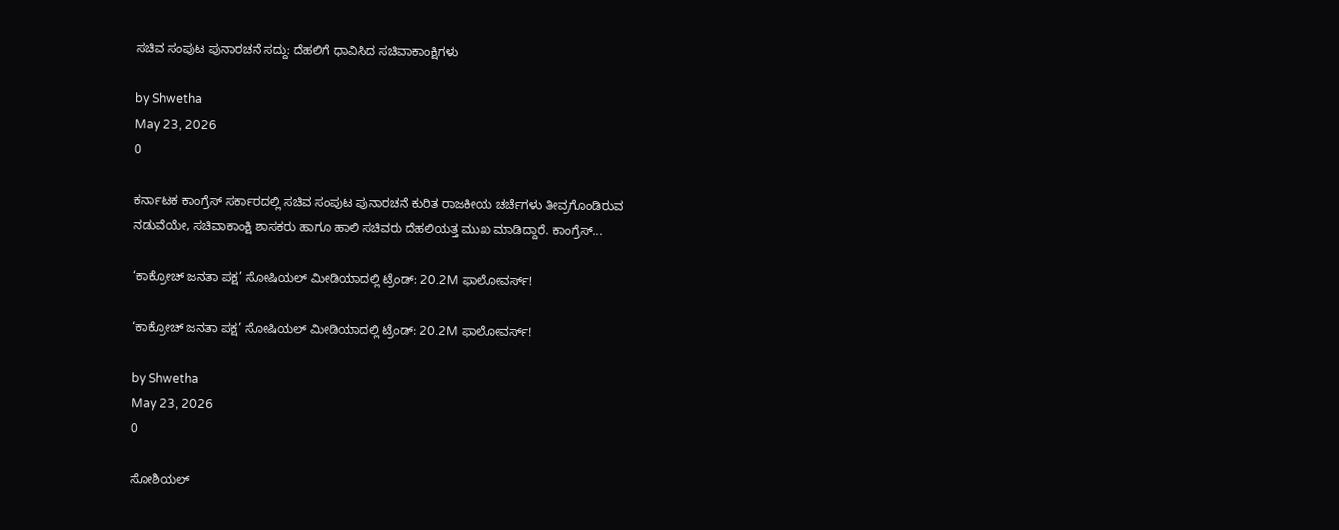ಸಚಿವ ಸಂಪುಟ ಪುನಾರಚನೆ ಸದ್ದು: ದೆಹಲಿಗೆ ಧಾವಿಸಿದ ಸಚಿವಾಕಾಂಕ್ಷಿಗಳು

by Shwetha
May 23, 2026
0

ಕರ್ನಾಟಕ ಕಾಂಗ್ರೆಸ್ ಸರ್ಕಾರದಲ್ಲಿ ಸಚಿವ ಸಂಪುಟ ಪುನಾರಚನೆ ಕುರಿತ ರಾಜಕೀಯ ಚರ್ಚೆಗಳು ತೀವ್ರಗೊಂಡಿರುವ ನಡುವೆಯೇ, ಸಚಿವಾಕಾಂಕ್ಷಿ ಶಾಸಕರು ಹಾಗೂ ಹಾಲಿ ಸಚಿವರು ದೆಹಲಿಯತ್ತ ಮುಖ ಮಾಡಿದ್ದಾರೆ. ಕಾಂಗ್ರೆಸ್...

‘ಕಾಕ್ರೋಚ್ ಜನತಾ ಪಕ್ಷ’ ಸೋಷಿಯಲ್ ಮೀಡಿಯಾದಲ್ಲಿ ಟ್ರೆಂಡ್: 20.2M ಫಾಲೋವರ್ಸ್!

‘ಕಾಕ್ರೋಚ್ ಜನತಾ ಪಕ್ಷ’ ಸೋಷಿಯಲ್ ಮೀಡಿಯಾದಲ್ಲಿ ಟ್ರೆಂಡ್: 20.2M ಫಾಲೋವರ್ಸ್!

by Shwetha
May 23, 2026
0

ಸೋಶಿಯಲ್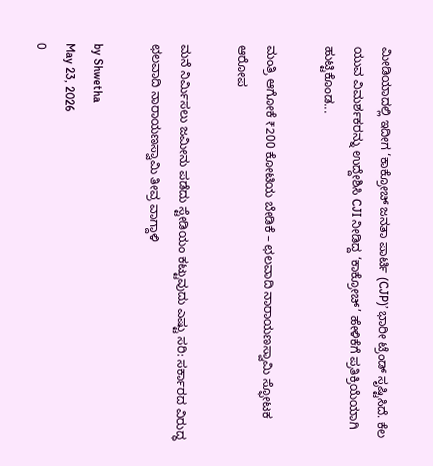ಮೀಡಿಯಾದಲ್ಲಿ ಇದೀಗ ‘ಕಾಕ್ರೋಚ್ ಜನತಾ ಪಾರ್ಟಿ (CJP)’ ಭಾರೀ ಟ್ರೆಂಡ್ ಸೃಷ್ಟಿಸಿದೆ. ಕೆಲ ಯುವ ವಿಮರ್ಶಕರನ್ನು ಉದ್ದೇಶಿಸಿ CJI ನೀಡಿದ್ದ ‘ಕಾಕ್ರೋಚ್’ ಹೇಳಿಕೆಗೆ ಪ್ರತಿಕ್ರಿಯೆಯಾಗಿ ಹುಟ್ಟಿಕೊಂಡ...

ಮಂತ್ರಿ ಆಗೋಕೆ ₹200 ಕೋಟಿಯ ಬೇಡಿಕೆ – ಛಲವಾದಿ ನಾರಾಯಣಸ್ವಾಮಿ ಸ್ಫೋಟಕ ಆರೋಪ

ಮನೆ ನಿರ್ಮಿಸಲು ಜಮೀನು ಪಡೆದು ಸ್ಟೇಡಿಯಂ ಕಟ್ಟುವುದು ಎಷ್ಟು ಸರಿ: ಸರ್ಕಾರದ ವಿರುದ್ಧ ಛಲವಾದಿ ನಾರಾಯಣಸ್ವಾಮಿ ತೀವ್ರ ವಾಗ್ದಾಳಿ

by Shwetha
May 23, 2026
0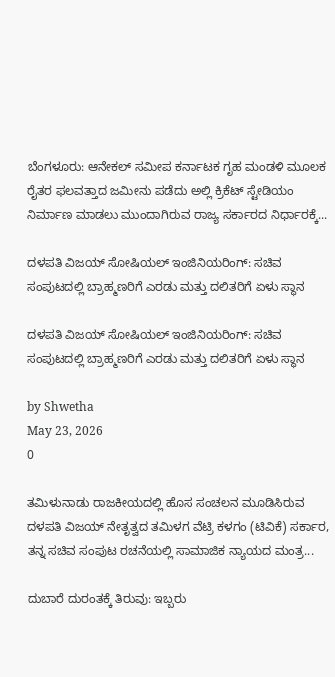ಬೆಂಗಳೂರು: ಆನೇಕಲ್ ಸಮೀಪ ಕರ್ನಾಟಕ ಗೃಹ ಮಂಡಳಿ ಮೂಲಕ ರೈತರ ಫಲವತ್ತಾದ ಜಮೀನು ಪಡೆದು ಅಲ್ಲಿ ಕ್ರಿಕೆಟ್ ಸ್ಟೇಡಿಯಂ ನಿರ್ಮಾಣ ಮಾಡಲು ಮುಂದಾಗಿರುವ ರಾಜ್ಯ ಸರ್ಕಾರದ ನಿರ್ಧಾರಕ್ಕೆ...

ದಳಪತಿ ವಿಜಯ್ ಸೋಷಿಯಲ್ ಇಂಜಿನಿಯರಿಂಗ್: ಸಚಿವ ಸಂಪುಟದಲ್ಲಿ ಬ್ರಾಹ್ಮಣರಿಗೆ ಎರಡು ಮತ್ತು ದಲಿತರಿಗೆ ಏಳು ಸ್ಥಾನ

ದಳಪತಿ ವಿಜಯ್ ಸೋಷಿಯಲ್ ಇಂಜಿನಿಯರಿಂಗ್: ಸಚಿವ ಸಂಪುಟದಲ್ಲಿ ಬ್ರಾಹ್ಮಣರಿಗೆ ಎರಡು ಮತ್ತು ದಲಿತರಿಗೆ ಏಳು ಸ್ಥಾನ

by Shwetha
May 23, 2026
0

ತಮಿಳುನಾಡು ರಾಜಕೀಯದಲ್ಲಿ ಹೊಸ ಸಂಚಲನ ಮೂಡಿಸಿರುವ ದಳಪತಿ ವಿಜಯ್ ನೇತೃತ್ವದ ತಮಿಳಗ ವೆಟ್ರಿ ಕಳಗಂ (ಟಿವಿಕೆ) ಸರ್ಕಾರ, ತನ್ನ ಸಚಿವ ಸಂಪುಟ ರಚನೆಯಲ್ಲಿ ಸಾಮಾಜಿಕ ನ್ಯಾಯದ ಮಂತ್ರ...

ದುಬಾರೆ ದುರಂತಕ್ಕೆ ತಿರುವು: ಇಬ್ಬರು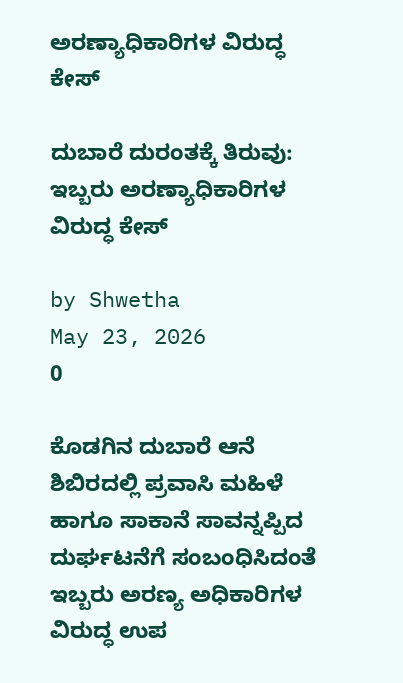ಅರಣ್ಯಾಧಿಕಾರಿಗಳ ವಿರುದ್ಧ ಕೇಸ್

ದುಬಾರೆ ದುರಂತಕ್ಕೆ ತಿರುವು: ಇಬ್ಬರು ಅರಣ್ಯಾಧಿಕಾರಿಗಳ ವಿರುದ್ಧ ಕೇಸ್

by Shwetha
May 23, 2026
0

ಕೊಡಗಿನ ದುಬಾರೆ ಆನೆ ಶಿಬಿರದಲ್ಲಿ ಪ್ರವಾಸಿ ಮಹಿಳೆ ಹಾಗೂ ಸಾಕಾನೆ ಸಾವನ್ನಪ್ಪಿದ ದುರ್ಘಟನೆಗೆ ಸಂಬಂಧಿಸಿದಂತೆ ಇಬ್ಬರು ಅರಣ್ಯ ಅಧಿಕಾರಿಗಳ ವಿರುದ್ಧ ಉಪ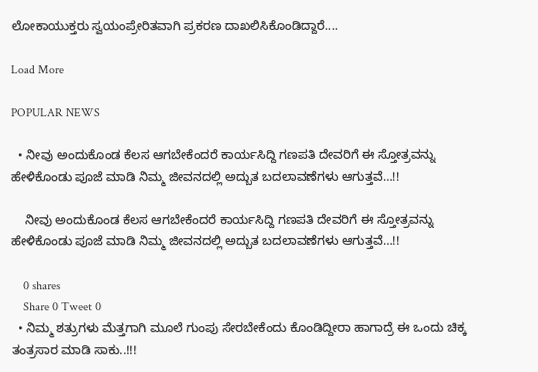ಲೋಕಾಯುಕ್ತರು ಸ್ವಯಂಪ್ರೇರಿತವಾಗಿ ಪ್ರಕರಣ ದಾಖಲಿಸಿಕೊಂಡಿದ್ದಾರೆ....

Load More

POPULAR NEWS

  • ನೀವು ಅಂದುಕೊಂಡ ಕೆಲಸ ಆಗಬೇಕೆಂದರೆ ಕಾರ್ಯಸಿದ್ದಿ ಗಣಪತಿ ದೇವರಿಗೆ ಈ ಸ್ತೋತ್ರವನ್ನು ಹೇಳಿಕೊಂಡು ಪೂಜೆ ಮಾಡಿ ನಿಮ್ಮ ಜೀವನದಲ್ಲಿ ಅದ್ಬುತ ಬದಲಾವಣೆಗಳು ಆಗುತ್ತವೆ…!!

    ನೀವು ಅಂದುಕೊಂಡ ಕೆಲಸ ಆಗಬೇಕೆಂದರೆ ಕಾರ್ಯಸಿದ್ದಿ ಗಣಪತಿ ದೇವರಿಗೆ ಈ ಸ್ತೋತ್ರವನ್ನು ಹೇಳಿಕೊಂಡು ಪೂಜೆ ಮಾಡಿ ನಿಮ್ಮ ಜೀವನದಲ್ಲಿ ಅದ್ಬುತ ಬದಲಾವಣೆಗಳು ಆಗುತ್ತವೆ…!!

    0 shares
    Share 0 Tweet 0
  • ನಿಮ್ಮ ಶತ್ರುಗಳು ಮೆತ್ತಗಾಗಿ ಮೂಲೆ ಗುಂಪು ಸೇರಬೇಕೆಂದು ಕೊಂಡಿದ್ದೀರಾ ಹಾಗಾದ್ರೆ ಈ ಒಂದು ಚಿಕ್ಕ ತಂತ್ರಸಾರ ಮಾಡಿ ಸಾಕು..!!!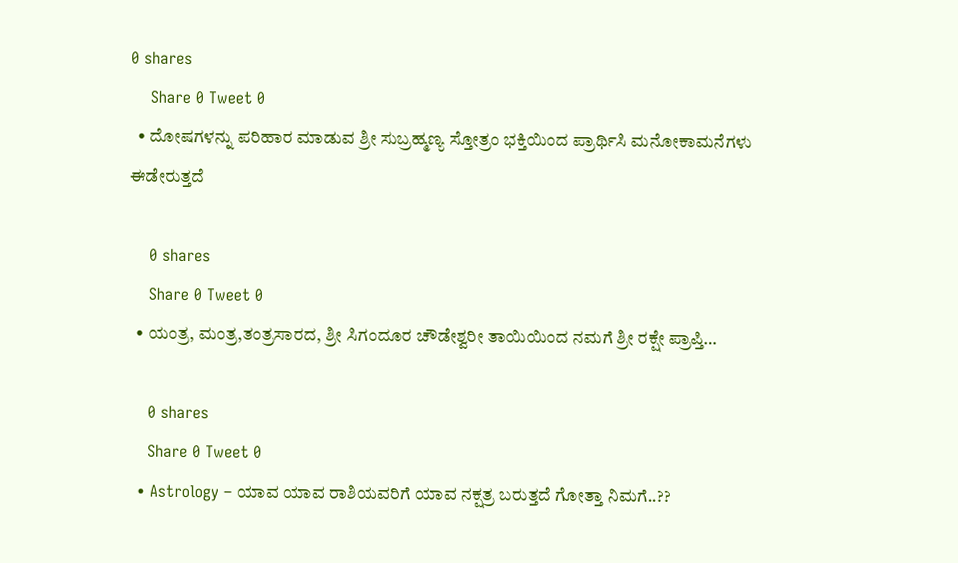0 shares
    Share 0 Tweet 0
  • ದೋಷಗಳನ್ನು ಪರಿಹಾರ ಮಾಡುವ ಶ್ರೀ ಸುಬ್ರಹ್ಮಣ್ಯ ಸ್ತೋತ್ರಂ ಭಕ್ತಿಯಿಂದ ಪ್ರಾರ್ಥಿಸಿ ಮನೋಕಾಮನೆಗಳು ಈಡೇರುತ್ತದೆ

    0 shares
    Share 0 Tweet 0
  • ಯಂತ್ರ, ಮಂತ್ರ,ತಂತ್ರಸಾರದ, ಶ್ರೀ ಸಿಗಂದೂರ ಚೌಡೇಶ್ವರೀ ತಾಯಿಯಿಂದ ನಮಗೆ ಶ್ರೀ ರಕ್ಷೇ ಪ್ರಾಪ್ತಿ…

    0 shares
    Share 0 Tweet 0
  • Astrology – ಯಾವ ಯಾವ ರಾಶಿಯವರಿಗೆ ಯಾವ ನಕ್ಷತ್ರ ಬರುತ್ತದೆ ಗೋತ್ತಾ ನಿಮಗೆ..??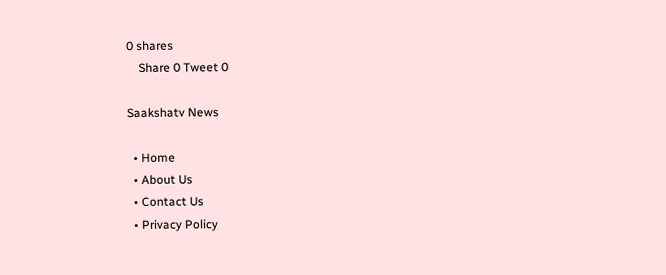0 shares
    Share 0 Tweet 0

Saakshatv News

  • Home
  • About Us
  • Contact Us
  • Privacy Policy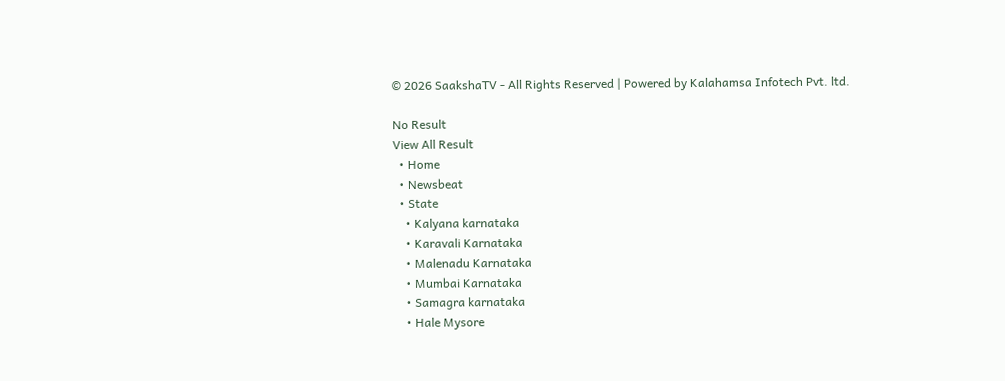© 2026 SaakshaTV - All Rights Reserved | Powered by Kalahamsa Infotech Pvt. ltd.

No Result
View All Result
  • Home
  • Newsbeat
  • State
    • Kalyana karnataka
    • Karavali Karnataka
    • Malenadu Karnataka
    • Mumbai Karnataka
    • Samagra karnataka
    • Hale Mysore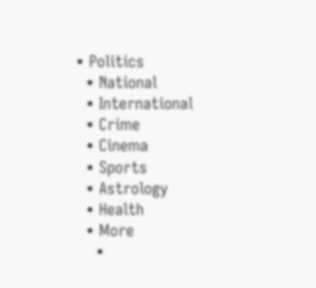• Politics
  • National
  • International
  • Crime
  • Cinema
  • Sports
  • Astrology
  • Health
  • More
    •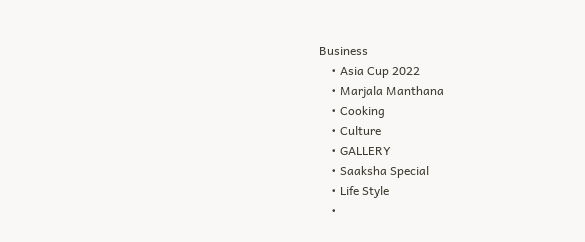Business
    • Asia Cup 2022
    • Marjala Manthana
    • Cooking
    • Culture
    • GALLERY
    • Saaksha Special
    • Life Style
    •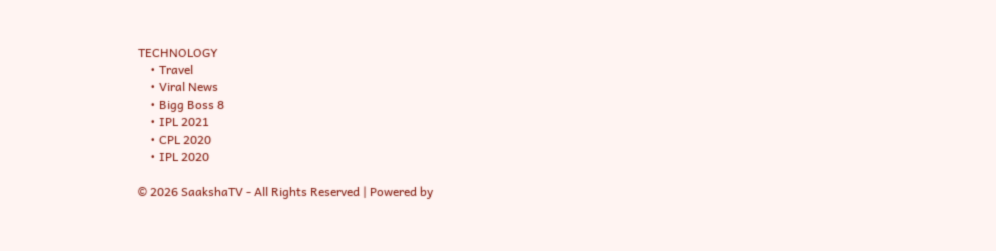TECHNOLOGY
    • Travel
    • Viral News
    • Bigg Boss 8
    • IPL 2021
    • CPL 2020
    • IPL 2020

© 2026 SaakshaTV - All Rights Reserved | Powered by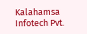Kalahamsa Infotech Pvt.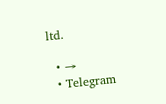ltd.

  • →
  • Telegram